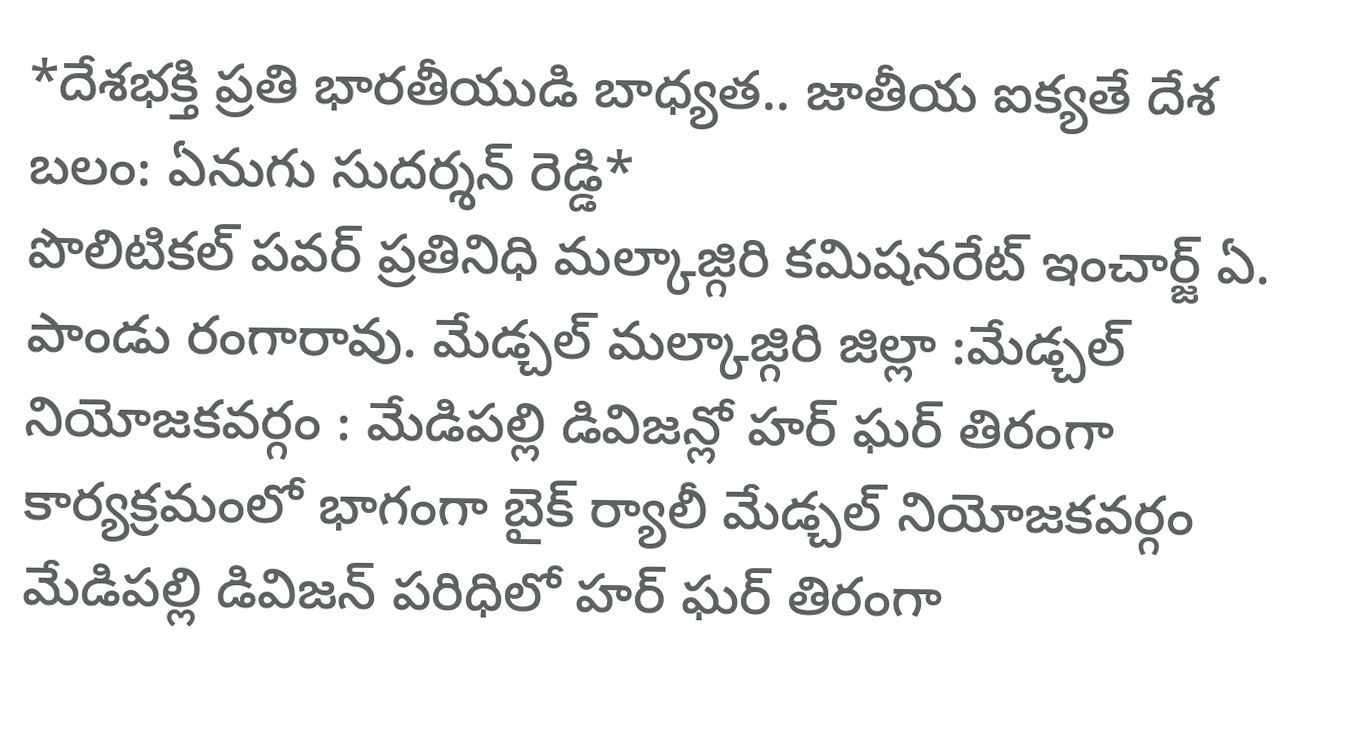*దేశభక్తి ప్రతి భారతీయుడి బాధ్యత.. జాతీయ ఐక్యతే దేశ బలం: ఏనుగు సుదర్శన్ రెడ్డి*
పొలిటికల్ పవర్ ప్రతినిధి మల్కాజ్గిరి కమిషనరేట్ ఇంచార్జ్ ఏ. పాండు రంగారావు. మేడ్చల్ మల్కాజ్గిరి జిల్లా :మేడ్చల్ నియోజకవర్గం : మేడిపల్లి డివిజన్లో హర్ ఘర్ తిరంగా కార్యక్రమంలో భాగంగా బైక్ ర్యాలీ మేడ్చల్ నియోజకవర్గం మేడిపల్లి డివిజన్ పరిధిలో హర్ ఘర్ తిరంగా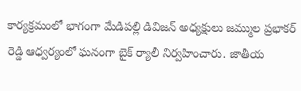కార్యక్రమంలో భాగంగా మేడిపల్లి డివిజన్ అధ్యక్షులు జమ్ముల ప్రభాకర్ రెడ్డి ఆధ్వర్యంలో ఘనంగా బైక్ ర్యాలీ నిర్వహించారు. జాతీయ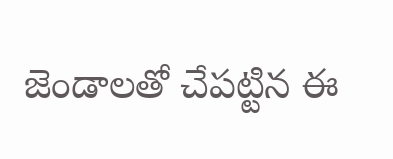జెండాలతో చేపట్టిన ఈ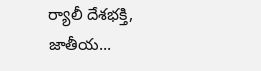ర్యాలీ దేశభక్తి, జాతీయ...